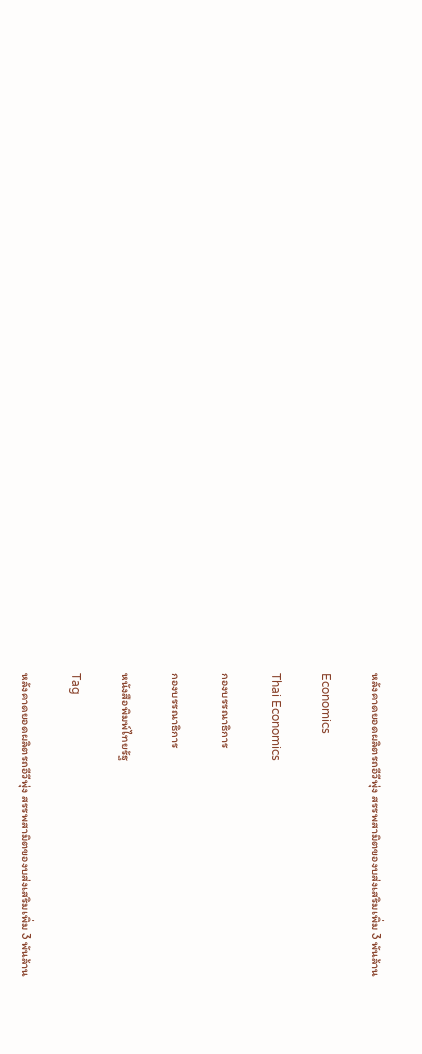หลังคาดยอดผลิตรถอีวีพุ่ง สรรพสามิตของบส่งเสริมเพิ่ม 3 พันล้าน

Economics

Thai Economics

กองบรรณาธิการ

กองบรรณาธิการ

หนังสือพิมพ์ไทยรัฐ

Tag

หลังคาดยอดผลิตรถอีวีพุ่ง สรรพสามิตของบส่งเสริมเพิ่ม 3 พันล้าน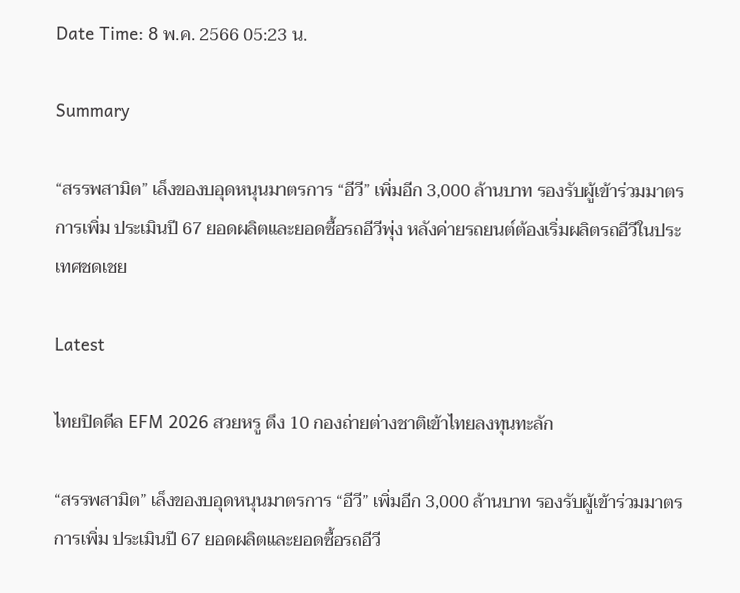Date Time: 8 พ.ค. 2566 05:23 น.

Summary

“สรรพสามิต” เล็งของบอุดหนุนมาตรการ “อีวี” เพิ่มอีก 3,000 ล้านบาท รองรับผู้เข้าร่วมมาตรการเพิ่ม ประเมินปี 67 ยอดผลิตและยอดซื้อรถอีวีพุ่ง หลังค่ายรถยนต์ต้องเริ่มผลิตรถอีวีในประเทศชดเชย

Latest

ไทยปิดดีล EFM 2026 สวยหรู ดึง 10 กองถ่ายต่างชาติเข้าไทยลงทุนทะลัก

“สรรพสามิต” เล็งของบอุดหนุนมาตรการ “อีวี” เพิ่มอีก 3,000 ล้านบาท รองรับผู้เข้าร่วมมาตรการเพิ่ม ประเมินปี 67 ยอดผลิตและยอดซื้อรถอีวี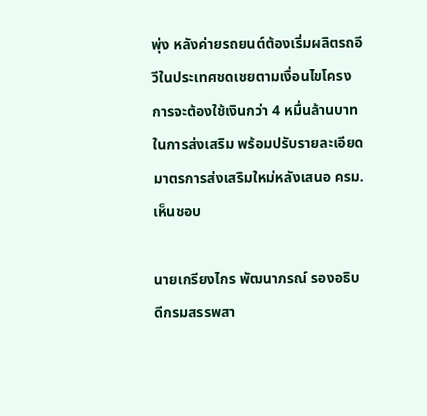พุ่ง หลังค่ายรถยนต์ต้องเริ่มผลิตรถอีวีในประเทศชดเชยตามเงื่อนไขโครงการจะต้องใช้เงินกว่า 4 หมื่นล้านบาท ในการส่งเสริม พร้อมปรับรายละเอียดมาตรการส่งเสริมใหม่หลังเสนอ ครม.เห็นชอบ

นายเกรียงไกร พัฒนาภรณ์ รองอธิบดีกรมสรรพสา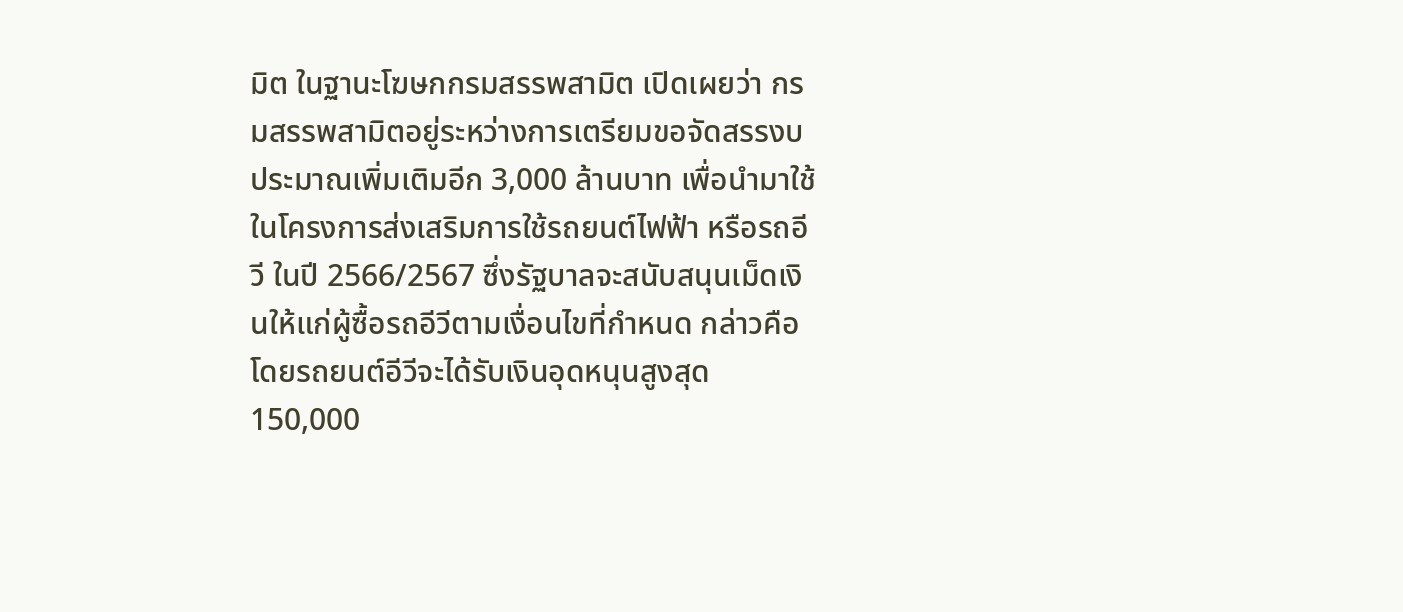มิต ในฐานะโฆษกกรมสรรพสามิต เปิดเผยว่า กรมสรรพสามิตอยู่ระหว่างการเตรียมขอจัดสรรงบประมาณเพิ่มเติมอีก 3,000 ล้านบาท เพื่อนำมาใช้ในโครงการส่งเสริมการใช้รถยนต์ไฟฟ้า หรือรถอีวี ในปี 2566/2567 ซึ่งรัฐบาลจะสนับสนุนเม็ดเงินให้แก่ผู้ซื้อรถอีวีตามเงื่อนไขที่กำหนด กล่าวคือ โดยรถยนต์อีวีจะได้รับเงินอุดหนุนสูงสุด 150,000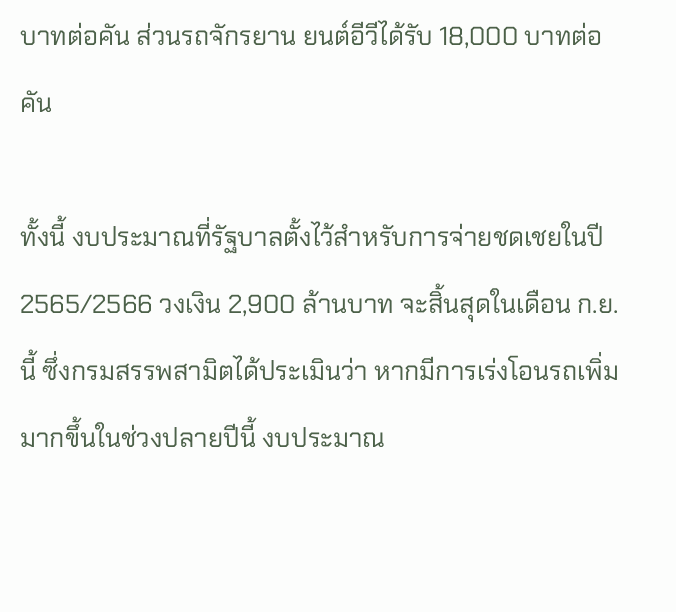บาทต่อคัน ส่วนรถจักรยาน ยนต์อีวีได้รับ 18,000 บาทต่อคัน

ทั้งนี้ งบประมาณที่รัฐบาลตั้งไว้สำหรับการจ่ายชดเชยในปี 2565/2566 วงเงิน 2,900 ล้านบาท จะสิ้นสุดในเดือน ก.ย.นี้ ซึ่งกรมสรรพสามิตได้ประเมินว่า หากมีการเร่งโอนรถเพิ่มมากขึ้นในช่วงปลายปีนี้ งบประมาณ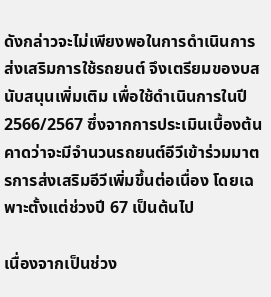ดังกล่าวจะไม่เพียงพอในการดำเนินการส่งเสริมการใช้รถยนต์ จึงเตรียมของบสนับสนุนเพิ่มเติม เพื่อใช้ดำเนินการในปี 2566/2567 ซึ่งจากการประเมินเบื้องต้นคาดว่าจะมีจำนวนรถยนต์อีวีเข้าร่วมมาตรการส่งเสริมอีวีเพิ่มขึ้นต่อเนื่อง โดยเฉพาะตั้งแต่ช่วงปี 67 เป็นต้นไป

เนื่องจากเป็นช่วง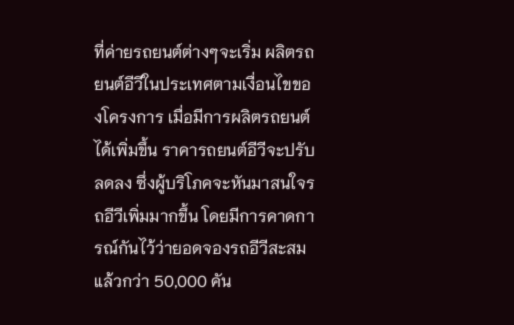ที่ค่ายรถยนต์ต่างๆจะเริ่ม ผลิตรถยนต์อีวีในประเทศตามเงื่อนไขของโครงการ เมื่อมีการผลิตรถยนต์ได้เพิ่มขึ้น ราคารถยนต์อีวีจะปรับลดลง ซึ่งผู้บริโภคจะหันมาสนใจรถอีวีเพิ่มมากขึ้น โดยมีการคาดการณ์กันไว้ว่ายอดจองรถอีวีสะสมแล้วกว่า 50,000 คัน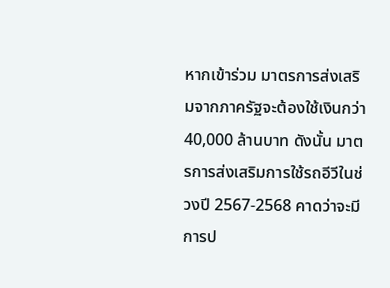หากเข้าร่วม มาตรการส่งเสริมจากภาครัฐจะต้องใช้เงินกว่า 40,000 ล้านบาท ดังนั้น มาตรการส่งเสริมการใช้รถอีวีในช่วงปี 2567-2568 คาดว่าจะมีการป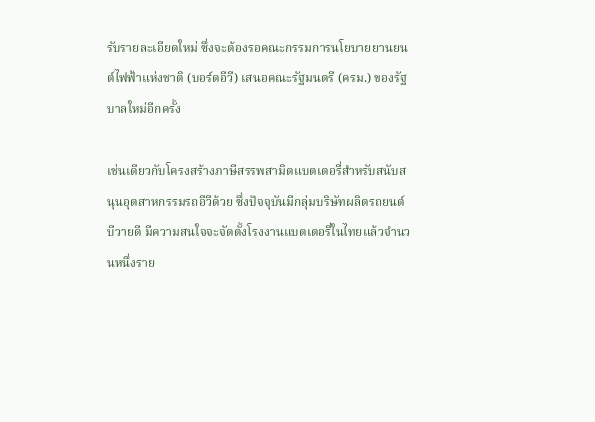รับรายละเอียดใหม่ ซึ่งจะต้องรอคณะกรรมการนโยบายยานยนต์ไฟฟ้าแห่งชาติ (บอร์ดอีวี) เสนอคณะรัฐมนตรี (ครม.) ของรัฐบาลใหม่อีกครั้ง

เช่นเดียวกับโครงสร้างภาษีสรรพสามิตแบตเตอรี่สำหรับสนับสนุนอุตสาหกรรมรถอีวีด้วย ซึ่งปัจจุบันมีกลุ่มบริษัทผลิตรถยนต์บีวายดี มีความสนใจจะจัดตั้งโรงงานแบตเตอรี่ในไทยแล้วจำนวนหนึ่งราย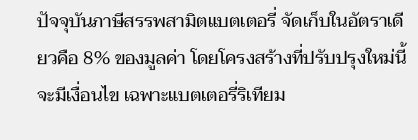ปัจจุบันภาษีสรรพสามิตแบตเตอรี่ จัดเก็บในอัตราเดียวคือ 8% ของมูลค่า โดยโครงสร้างที่ปรับปรุงใหม่นี้จะมีเงื่อนไข เฉพาะแบตเตอรี่ริเทียม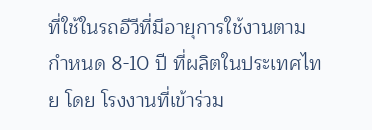ที่ใช้ในรถอีวีที่มีอายุการใช้งานตามกำหนด 8-10 ปี ที่ผลิตในประเทศไทย โดย โรงงานที่เข้าร่วม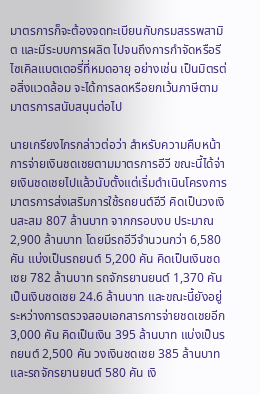มาตรการก็จะต้องจดทะเบียนกับกรมสรรพสามิต และมีระบบการผลิต ไปจนถึงการกำจัดหรือรีไซเคิลแบตเตอรี่ที่หมดอายุ อย่างเช่น เป็นมิตรต่อสิ่งแวดล้อม จะได้การลดหรือยกเว้นภาษีตามมาตรการสนับสนุนต่อไป

นายเกรียงไกรกล่าวต่อว่า สำหรับความคืบหน้าการจ่ายเงินชดเชยตามมาตรการอีวี ขณะนี้ได้จ่ายเงินชดเชยไปแล้วนับตั้งแต่เริ่มดำเนินโครงการมาตรการส่งเสริมการใช้รถยนต์อีวี คิดเป็นวงเงินสะสม 807 ล้านบาท จากกรอบงบ ประมาณ 2,900 ล้านบาท โดยมีรถอีวีจำนวนกว่า 6,580 คัน แบ่งเป็นรถยนต์ 5,200 คัน คิดเป็นเงินชดเชย 782 ล้านบาท รถจักรยานยนต์ 1,370 คัน เป็นเงินชดเชย 24.6 ล้านบาท และขณะนี้ยังอยู่ระหว่างการตรวจสอบเอกสารการจ่ายชดเชยอีก 3,000 คัน คิดเป็นเงิน 395 ล้านบาท แบ่งเป็นรถยนต์ 2,500 คัน วงเงินชดเชย 385 ล้านบาท และรถจักรยานยนต์ 580 คัน เงิ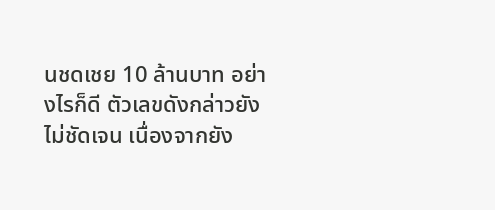นชดเชย 10 ล้านบาท อย่างไรก็ดี ตัวเลขดังกล่าวยังไม่ชัดเจน เนื่องจากยัง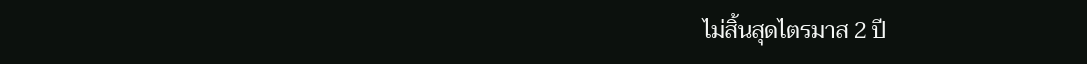ไม่สิ้นสุดไตรมาส 2 ปี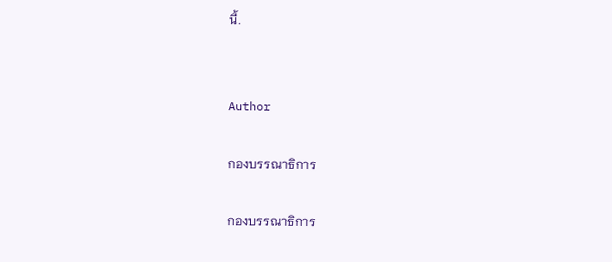นี้.


Author

กองบรรณาธิการ

กองบรรณาธิการ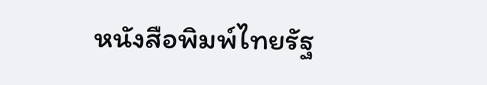หนังสือพิมพ์ไทยรัฐ